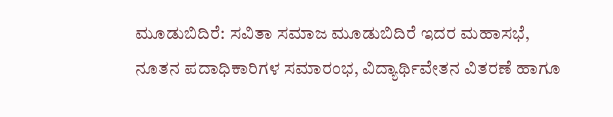ಮೂಡುಬಿದಿರೆ: ಸವಿತಾ ಸಮಾಜ ಮೂಡುಬಿದಿರೆ ಇದರ ಮಹಾಸಭೆ, ನೂತನ ಪದಾಧಿಕಾರಿಗಳ ಸಮಾರಂಭ, ವಿದ್ಯಾರ್ಥಿವೇತನ ವಿತರಣೆ ಹಾಗೂ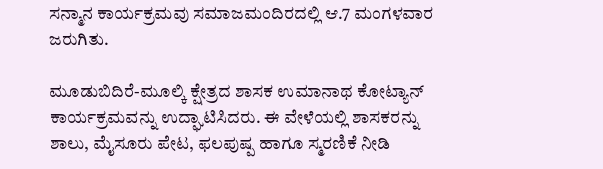ಸನ್ಮಾನ ಕಾರ್ಯಕ್ರಮವು ಸಮಾಜಮಂದಿರದಲ್ಲಿ ಆ.7 ಮಂಗಳವಾರ ಜರುಗಿತು.

ಮೂಡುಬಿದಿರೆ-ಮೂಲ್ಕಿ ಕ್ಷೇತ್ರದ ಶಾಸಕ ಉಮಾನಾಥ ಕೋಟ್ಯಾನ್ ಕಾರ್ಯಕ್ರಮವನ್ನು ಉದ್ಘಾಟಿಸಿದರು. ಈ ವೇಳೆಯಲ್ಲಿ ಶಾಸಕರನ್ನು ಶಾಲು, ಮೈಸೂರು ಪೇಟ, ಫಲಪುಷ್ಪ ಹಾಗೂ ಸ್ಮರಣಿಕೆ ನೀಡಿ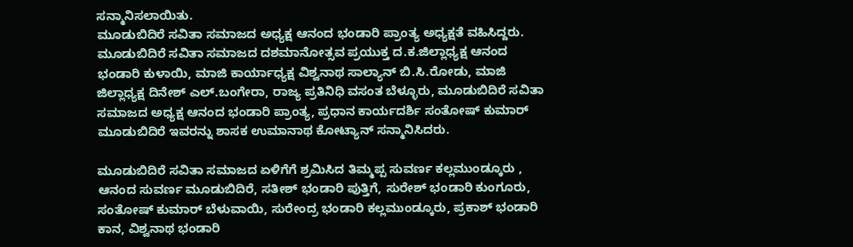ಸನ್ಮಾನಿಸಲಾಯಿತು.
ಮೂಡುಬಿದಿರೆ ಸವಿತಾ ಸಮಾಜದ ಅಧ್ಯಕ್ಷ ಆನಂದ ಭಂಡಾರಿ ಪ್ರಾಂತ್ಯ ಅಧ್ಯಕ್ಷತೆ ವಹಿಸಿದ್ದರು.
ಮೂಡುಬಿದಿರೆ ಸವಿತಾ ಸಮಾಜದ ದಶಮಾನೋತ್ಸವ ಪ್ರಯುಕ್ತ ದ.ಕ.ಜಿಲ್ಲಾಧ್ಯಕ್ಷ ಆನಂದ ಭಂಡಾರಿ ಕುಳಾಯಿ, ಮಾಜಿ ಕಾರ್ಯಾಧ್ಯಕ್ಷ ವಿಶ್ವನಾಥ ಸಾಲ್ಯಾನ್ ಬಿ.ಸಿ.ರೋಡು, ಮಾಜಿ ಜಿಲ್ಲಾಧ್ಯಕ್ಷ ದಿನೇಶ್ ಎಲ್.ಬಂಗೇರಾ, ರಾಜ್ಯ ಪ್ರತಿನಿಧಿ ವಸಂತ ಬೆಳ್ಳೂರು, ಮೂಡುಬಿದಿರೆ ಸವಿತಾ ಸಮಾಜದ ಅಧ್ಯಕ್ಷ ಆನಂದ ಭಂಡಾರಿ ಪ್ರಾಂತ್ಯ, ಪ್ರಧಾನ ಕಾರ್ಯದರ್ಶಿ ಸಂತೋಷ್ ಕುಮಾರ್ ಮೂಡುಬಿದಿರೆ ಇವರನ್ನು ಶಾಸಕ ಉಮಾನಾಥ ಕೋಟ್ಯಾನ್ ಸನ್ಮಾನಿಸಿದರು.

ಮೂಡುಬಿದಿರೆ ಸವಿತಾ ಸಮಾಜದ ಏಳಿಗೆಗೆ ಶ್ರಮಿಸಿದ ತಿಮ್ಮಪ್ಪ ಸುವರ್ಣ ಕಲ್ಲಮುಂಡ್ಕೂರು , ಆನಂದ ಸುವರ್ಣ ಮೂಡುಬಿದಿರೆ, ಸತೀಶ್ ಭಂಡಾರಿ ಪುತ್ತಿಗೆ, ಸುರೇಶ್ ಭಂಡಾರಿ ಕುಂಗೂರು, ಸಂತೋಷ್ ಕುಮಾರ್ ಬೆಳುವಾಯಿ, ಸುರೇಂದ್ರ ಭಂಡಾರಿ ಕಲ್ಲಮುಂಡ್ಕೂರು, ಪ್ರಕಾಶ್ ಭಂಡಾರಿ ಕಾನ, ವಿಶ್ವನಾಥ ಭಂಡಾರಿ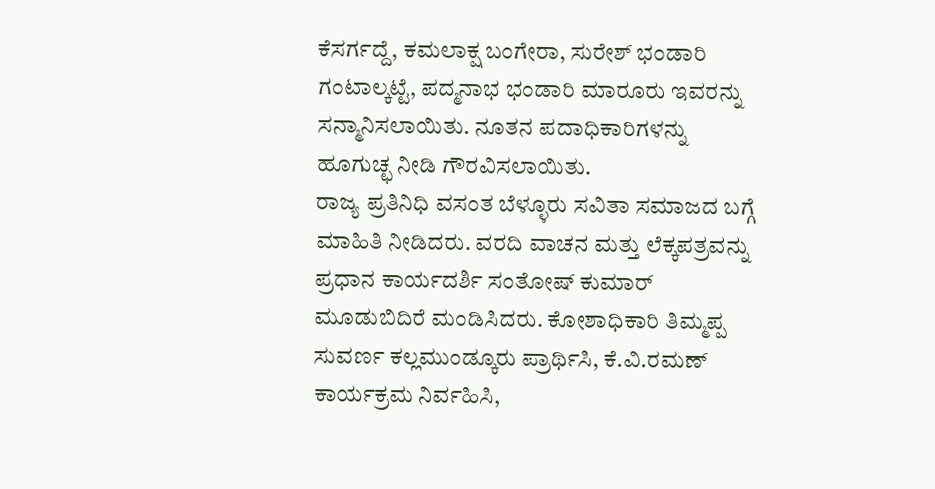ಕೆಸರ್ಗದ್ದೆ, ಕಮಲಾಕ್ಷ ಬಂಗೇರಾ, ಸುರೇಶ್ ಭಂಡಾರಿ ಗಂಟಾಲ್ಕಟ್ಟೆ, ಪದ್ಮನಾಭ ಭಂಡಾರಿ ಮಾರೂರು ಇವರನ್ನು ಸನ್ಮಾನಿಸಲಾಯಿತು. ನೂತನ ಪದಾಧಿಕಾರಿಗಳನ್ನು ಹೂಗುಚ್ಛ ನೀಡಿ ಗೌರವಿಸಲಾಯಿತು.
ರಾಜ್ಯ ಪ್ರತಿನಿಧಿ ವಸಂತ ಬೆಳ್ಳೂರು ಸವಿತಾ ಸಮಾಜದ ಬಗ್ಗೆ ಮಾಹಿತಿ ನೀಡಿದರು. ವರದಿ ವಾಚನ ಮತ್ತು ಲೆಕ್ಕಪತ್ರವನ್ನು ಪ್ರಧಾನ ಕಾರ್ಯದರ್ಶಿ ಸಂತೋಷ್ ಕುಮಾರ್ ಮೂಡುಬಿದಿರೆ ಮಂಡಿಸಿದರು. ಕೋಶಾಧಿಕಾರಿ ತಿಮ್ಮಪ್ಪ ಸುವರ್ಣ ಕಲ್ಲಮುಂಡ್ಕೂರು ಪ್ರಾರ್ಥಿಸಿ, ಕೆ.ವಿ.ರಮಣ್ ಕಾರ್ಯಕ್ರಮ ನಿರ್ವಹಿಸಿ,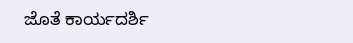ಜೊತೆ ಕಾರ್ಯದರ್ಶಿ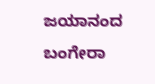ಜಯಾನಂದ ಬಂಗೇರಾ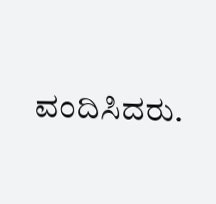ವಂದಿಸಿದರು.